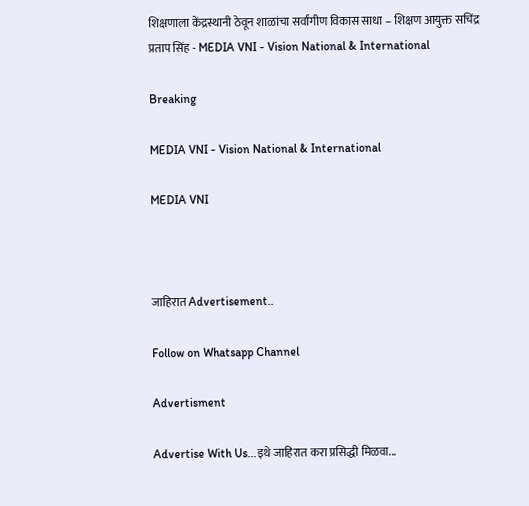शिक्षणाला केंद्रस्थानी ठेवून शाळांचा सर्वांगीण विकास साधा – शिक्षण आयुक्त सचिंद्र प्रताप सिंह - MEDIA VNI - Vision National & International

Breaking

MEDIA VNI - Vision National & International

MEDIA VNI



जाहिरात Advertisement..

Follow on Whatsapp Channel

Advertisment

Advertise With Us...इथे जाहिरात करा प्रसिद्धी मिळवा...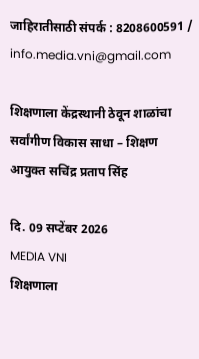जाहिरातीसाठी संपर्क : 8208600591 / info.media.vni@gmail.com

शिक्षणाला केंद्रस्थानी ठेवून शाळांचा सर्वांगीण विकास साधा – शिक्षण आयुक्त सचिंद्र प्रताप सिंह

दि. 09 सप्टेंबर 2026
MEDIA VNI
शिक्षणाला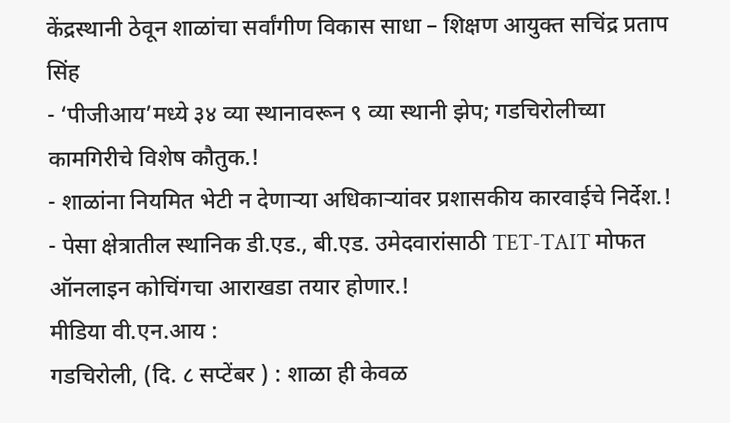केंद्रस्थानी ठेवून शाळांचा सर्वांगीण विकास साधा – शिक्षण आयुक्त सचिंद्र प्रताप सिंह
- ‘पीजीआय’मध्ये ३४ व्या स्थानावरून ९ व्या स्थानी झेप; गडचिरोलीच्या कामगिरीचे विशेष कौतुक.!
- शाळांना नियमित भेटी न देणाऱ्या अधिकाऱ्यांवर प्रशासकीय कारवाईचे निर्देश.!
- पेसा क्षेत्रातील स्थानिक डी.एड., बी.एड. उमेदवारांसाठी TET-TAIT मोफत ऑनलाइन कोचिंगचा आराखडा तयार होणार.!
मीडिया वी.एन.आय :
गडचिरोली, (दि. ८ सप्टेंबर ) : शाळा ही केवळ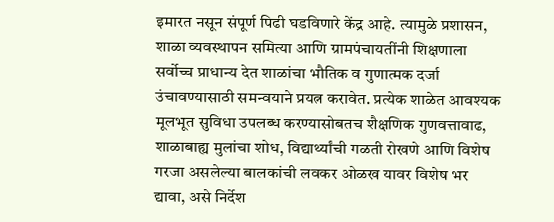इमारत नसून संपूर्ण पिढी घडविणारे केंद्र आहे. त्यामुळे प्रशासन, शाळा व्यवस्थापन समित्या आणि ग्रामपंचायतींनी शिक्षणाला सर्वोच्च प्राधान्य देत शाळांचा भौतिक व गुणात्मक दर्जा उंचावण्यासाठी समन्वयाने प्रयत्न करावेत. प्रत्येक शाळेत आवश्यक मूलभूत सुविधा उपलब्ध करण्यासोबतच शैक्षणिक गुणवत्तावाढ, शाळाबाह्य मुलांचा शोध, विद्यार्थ्यांची गळती रोखणे आणि विशेष गरजा असलेल्या बालकांची लवकर ओळख यावर विशेष भर द्यावा, असे निर्देश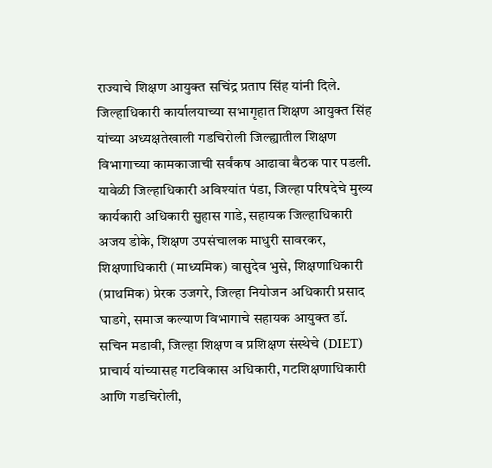राज्याचे शिक्षण आयुक्त सचिंद्र प्रताप सिंह यांनी दिले.
जिल्हाधिकारी कार्यालयाच्या सभागृहात शिक्षण आयुक्त सिंह यांच्या अध्यक्षतेखाली गडचिरोली जिल्ह्यातील शिक्षण विभागाच्या कामकाजाची सर्वंकष आढावा बैठक पार पडली. यावेळी जिल्हाधिकारी अविश्यांत पंडा, जिल्हा परिषदेचे मुख्य कार्यकारी अधिकारी सुहास गाडे, सहायक जिल्हाधिकारी अजय डोके, शिक्षण उपसंचालक माधुरी सावरकर, शिक्षणाधिकारी (माध्यमिक) वासुदेव भुसे, शिक्षणाधिकारी (प्राथमिक) प्रेरक उजगरे, जिल्हा नियोजन अधिकारी प्रसाद घाडगे, समाज कल्याण विभागाचे सहायक आयुक्त डॉ. सचिन मडावी, जिल्हा शिक्षण व प्रशिक्षण संस्थेचे (DIET) प्राचार्य यांच्यासह गटविकास अधिकारी, गटशिक्षणाधिकारी आणि गडचिरोली,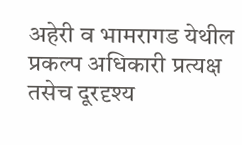अहेरी व भामरागड येथील प्रकल्प अधिकारी प्रत्यक्ष तसेच दूरदृश्य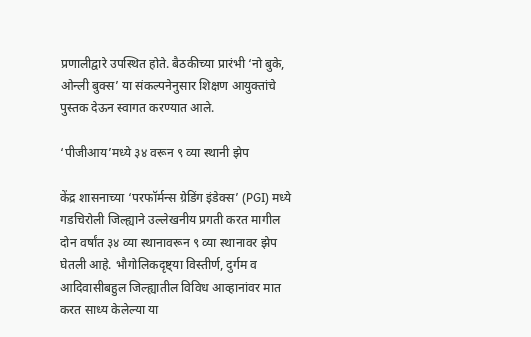प्रणालीद्वारे उपस्थित होते. बैठकीच्या प्रारंभी ‘नो बुके, ओन्ली बुक्स’ या संकल्पनेनुसार शिक्षण आयुक्तांचे पुस्तक देऊन स्वागत करण्यात आले.

‘पीजीआय’मध्ये ३४ वरून ९ व्या स्थानी झेप

केंद्र शासनाच्या ‘परफॉर्मन्स ग्रेडिंग इंडेक्स’ (PGI) मध्ये गडचिरोली जिल्ह्याने उल्लेखनीय प्रगती करत मागील दोन वर्षांत ३४ व्या स्थानावरून ९ व्या स्थानावर झेप घेतली आहे. भौगोलिकदृष्ट्या विस्तीर्ण, दुर्गम व आदिवासीबहुल जिल्ह्यातील विविध आव्हानांवर मात करत साध्य केलेल्या या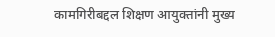कामगिरीबद्दल शिक्षण आयुक्तांनी मुख्य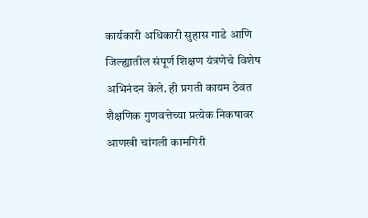कार्यकारी अधिकारी सुहास गाडे आणि जिल्ह्यातील संपूर्ण शिक्षण यंत्रणेचे विशेष अभिनंदन केले. ही प्रगती कायम ठेवत शैक्षणिक गुणवत्तेच्या प्रत्येक निकषावर आणखी चांगली कामगिरी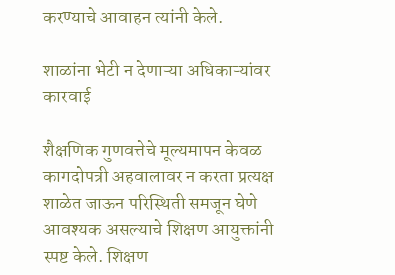करण्याचे आवाहन त्यांनी केले.

शाळांना भेटी न देणाऱ्या अधिकाऱ्यांवर कारवाई

शैक्षणिक गुणवत्तेचे मूल्यमापन केवळ कागदोपत्री अहवालावर न करता प्रत्यक्ष शाळेत जाऊन परिस्थिती समजून घेणे आवश्यक असल्याचे शिक्षण आयुक्तांनी स्पष्ट केले. शिक्षण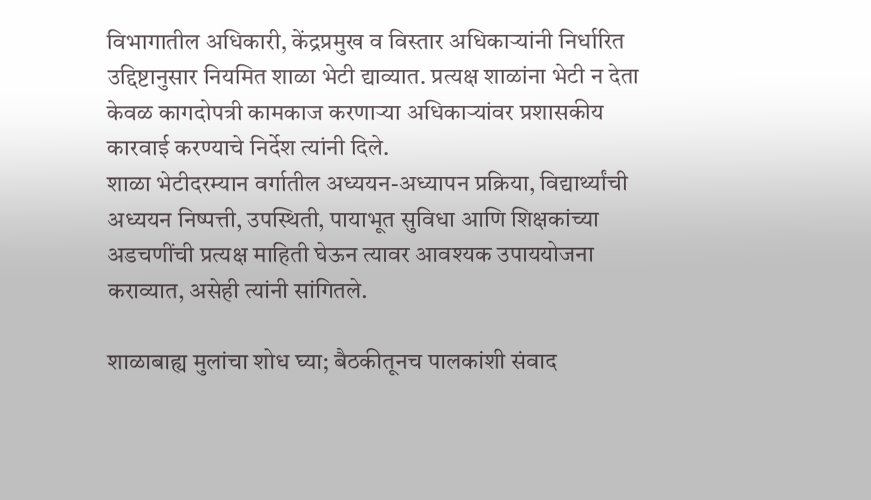विभागातील अधिकारी, केंद्रप्रमुख व विस्तार अधिकाऱ्यांनी निर्धारित उद्दिष्टानुसार नियमित शाळा भेटी द्याव्यात. प्रत्यक्ष शाळांना भेटी न देता केवळ कागदोपत्री कामकाज करणाऱ्या अधिकाऱ्यांवर प्रशासकीय कारवाई करण्याचे निर्देश त्यांनी दिले.
शाळा भेटीदरम्यान वर्गातील अध्ययन-अध्यापन प्रक्रिया, विद्यार्थ्यांची अध्ययन निष्पत्ती, उपस्थिती, पायाभूत सुविधा आणि शिक्षकांच्या अडचणींची प्रत्यक्ष माहिती घेऊन त्यावर आवश्यक उपाययोजना कराव्यात, असेही त्यांनी सांगितले.

शाळाबाह्य मुलांचा शोध घ्या; बैठकीतूनच पालकांशी संवाद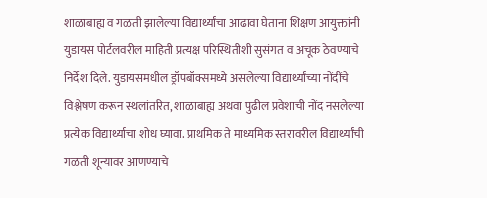शाळाबाह्य व गळती झालेल्या विद्यार्थ्यांचा आढावा घेताना शिक्षण आयुक्तांनी युडायस पोर्टलवरील माहिती प्रत्यक्ष परिस्थितीशी सुसंगत व अचूक ठेवण्याचे निर्देश दिले. युडायसमधील ड्रॉपबॉक्समध्ये असलेल्या विद्यार्थ्यांच्या नोंदींचे विश्लेषण करून स्थलांतरित, शाळाबाह्य अथवा पुढील प्रवेशाची नोंद नसलेल्या प्रत्येक विद्यार्थ्याचा शोध घ्यावा. प्राथमिक ते माध्यमिक स्तरावरील विद्यार्थ्यांची गळती शून्यावर आणण्याचे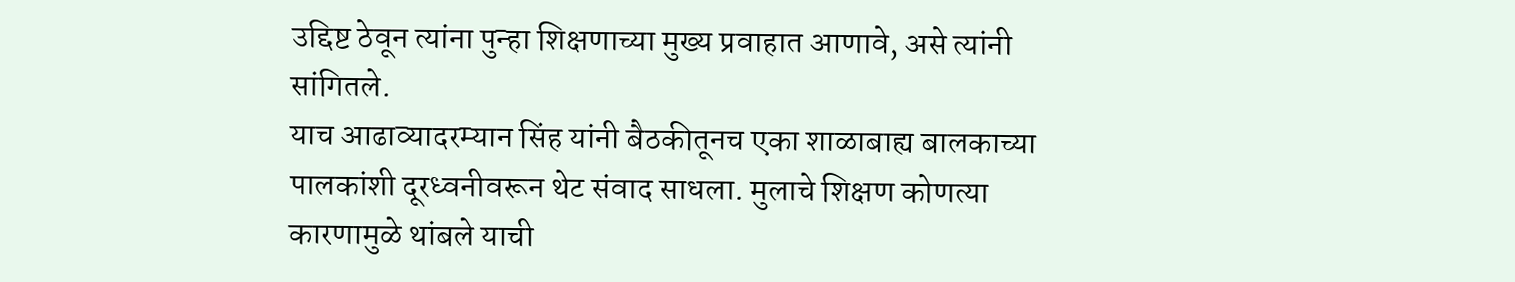उद्दिष्ट ठेवून त्यांना पुन्हा शिक्षणाच्या मुख्य प्रवाहात आणावे, असे त्यांनी सांगितले.
याच आढाव्यादरम्यान सिंह यांनी बैठकीतूनच एका शाळाबाह्य बालकाच्या पालकांशी दूरध्वनीवरून थेट संवाद साधला. मुलाचे शिक्षण कोणत्या कारणामुळे थांबले याची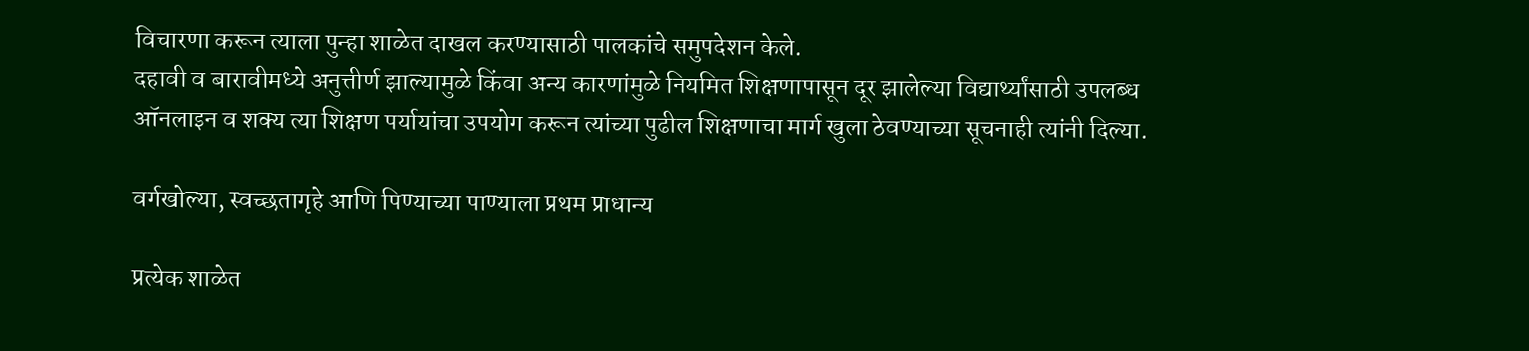विचारणा करून त्याला पुन्हा शाळेत दाखल करण्यासाठी पालकांचे समुपदेशन केले.
दहावी व बारावीमध्ये अनुत्तीर्ण झाल्यामुळे किंवा अन्य कारणांमुळे नियमित शिक्षणापासून दूर झालेल्या विद्यार्थ्यांसाठी उपलब्ध ऑनलाइन व शक्य त्या शिक्षण पर्यायांचा उपयोग करून त्यांच्या पुढील शिक्षणाचा मार्ग खुला ठेवण्याच्या सूचनाही त्यांनी दिल्या.

वर्गखोल्या, स्वच्छतागृहे आणि पिण्याच्या पाण्याला प्रथम प्राधान्य

प्रत्येक शाळेत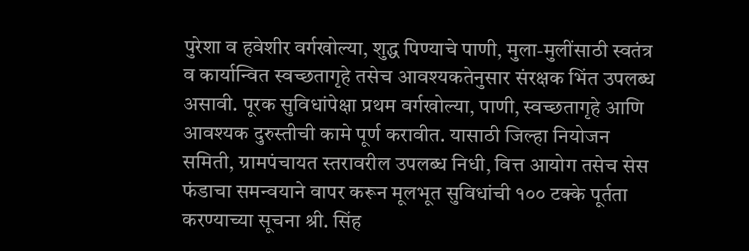पुरेशा व हवेशीर वर्गखोल्या, शुद्ध पिण्याचे पाणी, मुला-मुलींसाठी स्वतंत्र व कार्यान्वित स्वच्छतागृहे तसेच आवश्यकतेनुसार संरक्षक भिंत उपलब्ध असावी. पूरक सुविधांपेक्षा प्रथम वर्गखोल्या, पाणी, स्वच्छतागृहे आणि आवश्यक दुरुस्तीची कामे पूर्ण करावीत. यासाठी जिल्हा नियोजन समिती, ग्रामपंचायत स्तरावरील उपलब्ध निधी, वित्त आयोग तसेच सेस फंडाचा समन्वयाने वापर करून मूलभूत सुविधांची १०० टक्के पूर्तता करण्याच्या सूचना श्री. सिंह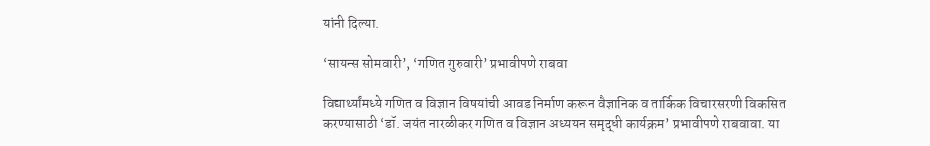यांनी दिल्या.

‘सायन्स सोमवारी’, ‘गणित गुरुवारी’ प्रभावीपणे राबवा

विद्यार्थ्यांमध्ये गणित व विज्ञान विषयांची आवड निर्माण करून वैज्ञानिक व तार्किक विचारसरणी विकसित करण्यासाठी ‘डॉ. जयंत नारळीकर गणित व विज्ञान अध्ययन समृद्धी कार्यक्रम’ प्रभावीपणे राबवावा. या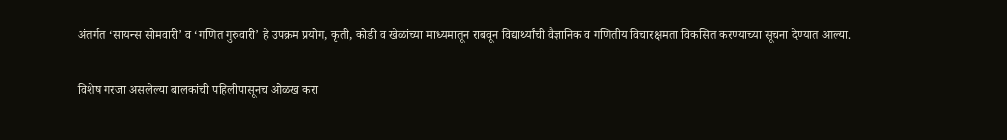अंतर्गत ‘सायन्स सोमवारी’ व ‘गणित गुरुवारी’ हे उपक्रम प्रयोग, कृती, कोडी व खेळांच्या माध्यमातून राबवून विद्यार्थ्यांची वैज्ञानिक व गणितीय विचारक्षमता विकसित करण्याच्या सूचना देण्यात आल्या.

विशेष गरजा असलेल्या बालकांची पहिलीपासूनच ओळख करा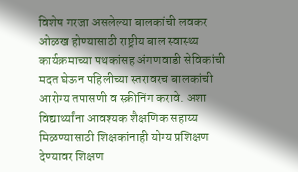विशेष गरजा असलेल्या बालकांची लवकर ओळख होण्यासाठी राष्ट्रीय बाल स्वास्थ्य कार्यक्रमाच्या पथकांसह अंगणवाडी सेविकांची मदत घेऊन पहिलीच्या स्तरावरच बालकांची आरोग्य तपासणी व स्क्रीनिंग करावे. अशा विद्यार्थ्यांना आवश्यक शैक्षणिक सहाय्य मिळण्यासाठी शिक्षकांनाही योग्य प्रशिक्षण देण्यावर शिक्षण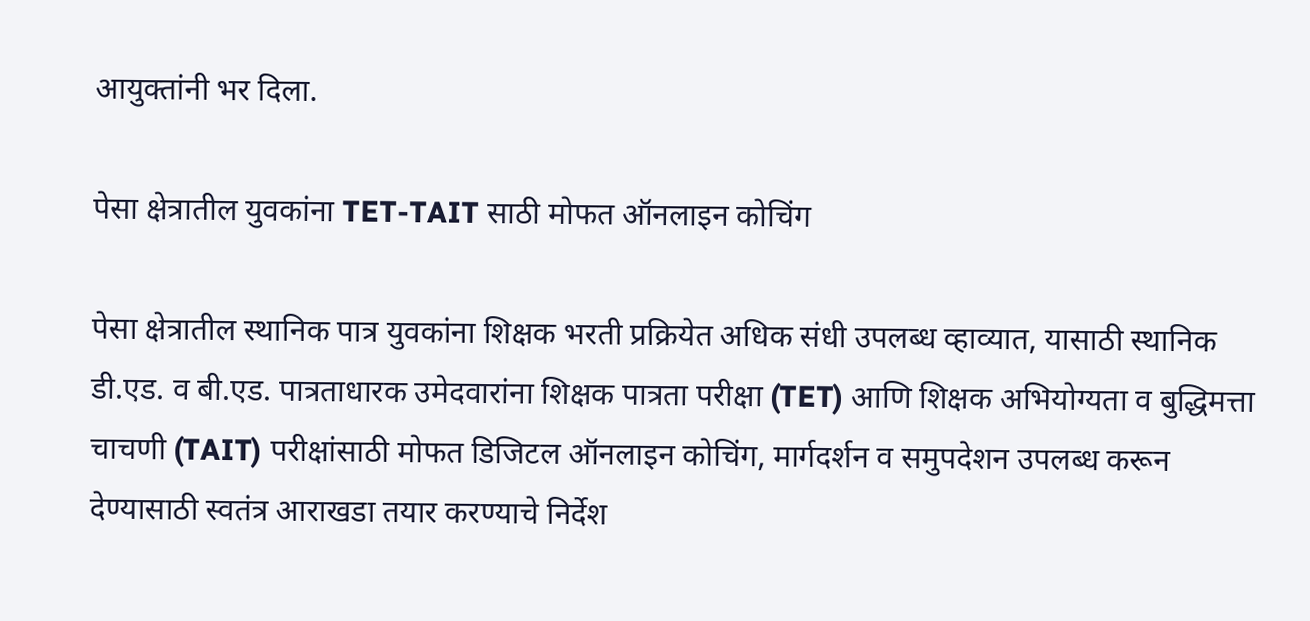आयुक्तांनी भर दिला.

पेसा क्षेत्रातील युवकांना TET-TAIT साठी मोफत ऑनलाइन कोचिंग

पेसा क्षेत्रातील स्थानिक पात्र युवकांना शिक्षक भरती प्रक्रियेत अधिक संधी उपलब्ध व्हाव्यात, यासाठी स्थानिक डी.एड. व बी.एड. पात्रताधारक उमेदवारांना शिक्षक पात्रता परीक्षा (TET) आणि शिक्षक अभियोग्यता व बुद्धिमत्ता चाचणी (TAIT) परीक्षांसाठी मोफत डिजिटल ऑनलाइन कोचिंग, मार्गदर्शन व समुपदेशन उपलब्ध करून देण्यासाठी स्वतंत्र आराखडा तयार करण्याचे निर्देश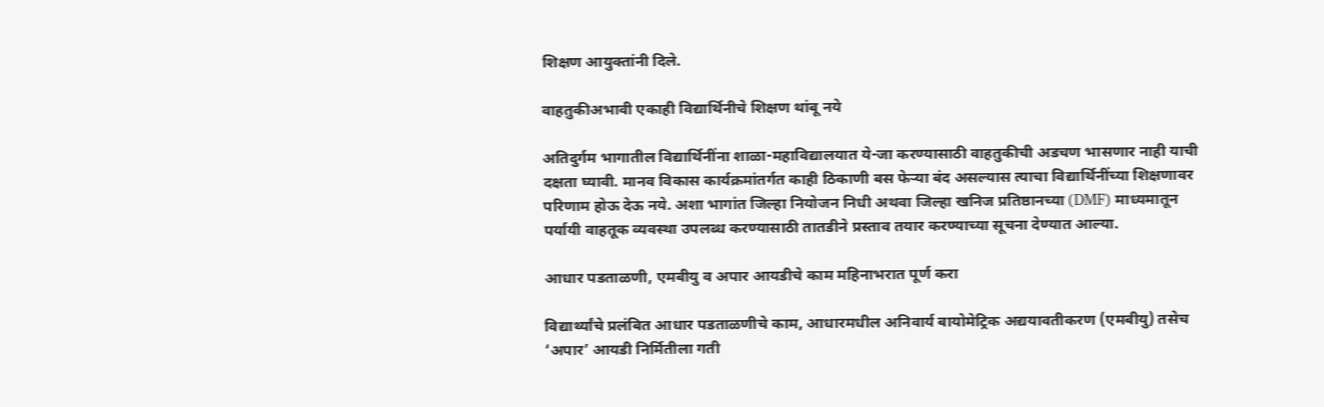शिक्षण आयुक्तांनी दिले.

वाहतुकीअभावी एकाही विद्यार्थिनीचे शिक्षण थांबू नये

अतिदुर्गम भागातील विद्यार्थिनींना शाळा-महाविद्यालयात ये-जा करण्यासाठी वाहतुकीची अडचण भासणार नाही याची दक्षता घ्यावी. मानव विकास कार्यक्रमांतर्गत काही ठिकाणी बस फेऱ्या बंद असल्यास त्याचा विद्यार्थिनींच्या शिक्षणावर परिणाम होऊ देऊ नये. अशा भागांत जिल्हा नियोजन निधी अथवा जिल्हा खनिज प्रतिष्ठानच्या (DMF) माध्यमातून पर्यायी वाहतूक व्यवस्था उपलब्ध करण्यासाठी तातडीने प्रस्ताव तयार करण्याच्या सूचना देण्यात आल्या.

आधार पडताळणी, एमबीयु व अपार आयडीचे काम महिनाभरात पूर्ण करा

विद्यार्थ्यांचे प्रलंबित आधार पडताळणीचे काम, आधारमधील अनिवार्य बायोमेट्रिक अद्ययावतीकरण (एमबीयु) तसेच ‘अपार’ आयडी निर्मितीला गती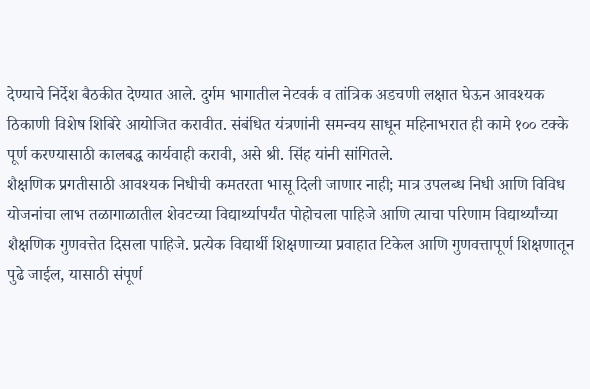देण्याचे निर्देश बैठकीत देण्यात आले. दुर्गम भागातील नेटवर्क व तांत्रिक अडचणी लक्षात घेऊन आवश्यक ठिकाणी विशेष शिबिरे आयोजित करावीत. संबंधित यंत्रणांनी समन्वय साधून महिनाभरात ही कामे १०० टक्के पूर्ण करण्यासाठी कालबद्ध कार्यवाही करावी, असे श्री. सिंह यांनी सांगितले.
शैक्षणिक प्रगतीसाठी आवश्यक निधीची कमतरता भासू दिली जाणार नाही; मात्र उपलब्ध निधी आणि विविध योजनांचा लाभ तळागाळातील शेवटच्या विद्यार्थ्यापर्यंत पोहोचला पाहिजे आणि त्याचा परिणाम विद्यार्थ्यांच्या शैक्षणिक गुणवत्तेत दिसला पाहिजे. प्रत्येक विद्यार्थी शिक्षणाच्या प्रवाहात टिकेल आणि गुणवत्तापूर्ण शिक्षणातून पुढे जाईल, यासाठी संपूर्ण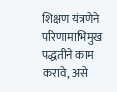शिक्षण यंत्रणेने परिणामाभिमुख पद्धतीने काम करावे, असे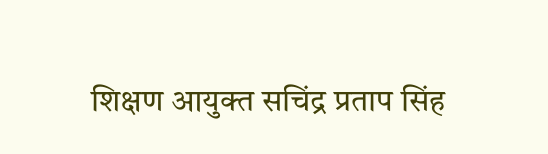शिक्षण आयुक्त सचिंद्र प्रताप सिंह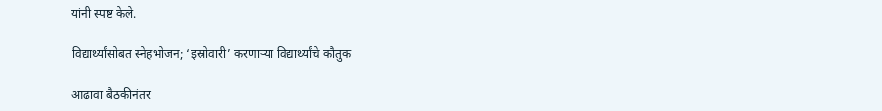यांनी स्पष्ट केले.

विद्यार्थ्यांसोबत स्नेहभोजन; ‘इस्रोवारी’ करणाऱ्या विद्यार्थ्यांचे कौतुक

आढावा बैठकीनंतर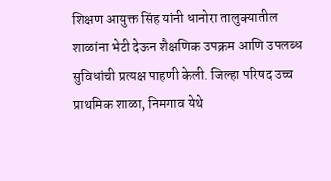शिक्षण आयुक्त सिंह यांनी धानोरा तालुक्यातील शाळांना भेटी देऊन शैक्षणिक उपक्रम आणि उपलब्ध सुविधांची प्रत्यक्ष पाहणी केली. जिल्हा परिषद उच्च प्राथमिक शाळा, निमगाव येथे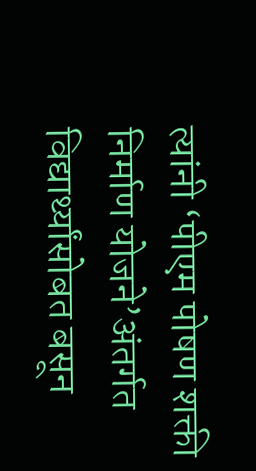त्यांनी ‘पीएम पोषण शक्ती निर्माण योजने’अंतर्गत विद्यार्थ्यांसोबत बसून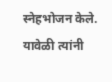स्नेहभोजन केले. यावेळी त्यांनी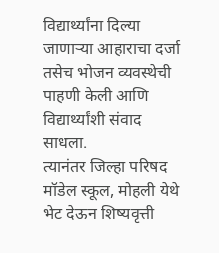विद्यार्थ्यांना दिल्या जाणाऱ्या आहाराचा दर्जा तसेच भोजन व्यवस्थेची पाहणी केली आणि विद्यार्थ्यांशी संवाद साधला.
त्यानंतर जिल्हा परिषद मॉडेल स्कूल, मोहली येथे भेट देऊन शिष्यवृत्ती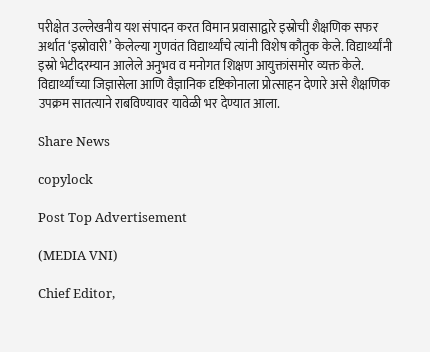परीक्षेत उल्लेखनीय यश संपादन करत विमान प्रवासाद्वारे इस्रोची शैक्षणिक सफर अर्थात ‘इस्रोवारी’ केलेल्या गुणवंत विद्यार्थ्यांचे त्यांनी विशेष कौतुक केले. विद्यार्थ्यांनी इस्रो भेटीदरम्यान आलेले अनुभव व मनोगत शिक्षण आयुक्तांसमोर व्यक्त केले. विद्यार्थ्यांच्या जिज्ञासेला आणि वैज्ञानिक दृष्टिकोनाला प्रोत्साहन देणारे असे शैक्षणिक उपक्रम सातत्याने राबविण्यावर यावेळी भर देण्यात आला.

Share News

copylock

Post Top Advertisement

(MEDIA VNI)

Chief Editor,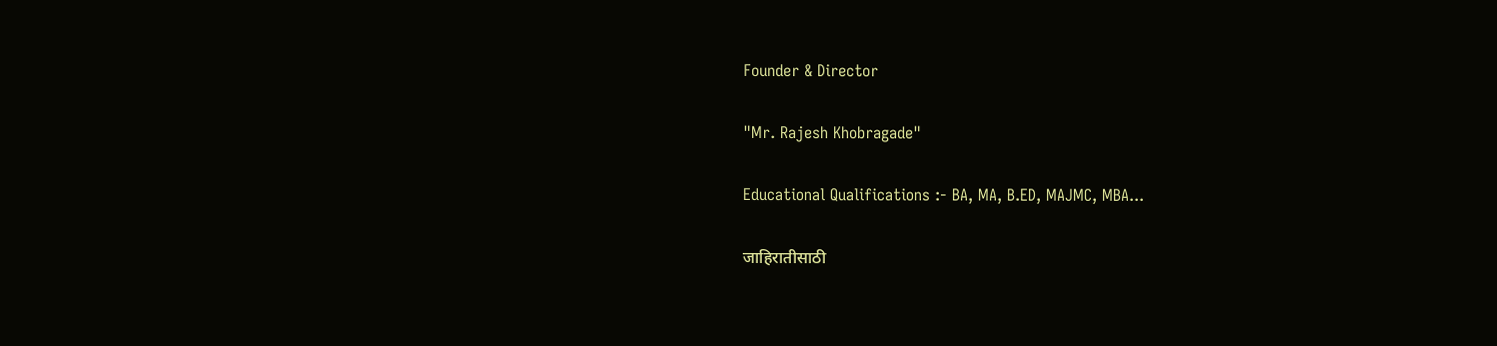Founder & Director

"Mr. Rajesh Khobragade"

Educational Qualifications :- BA, MA, B.ED, MAJMC, MBA...

जाहिरातीसाठी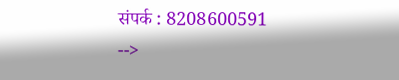संपर्क : 8208600591
-->